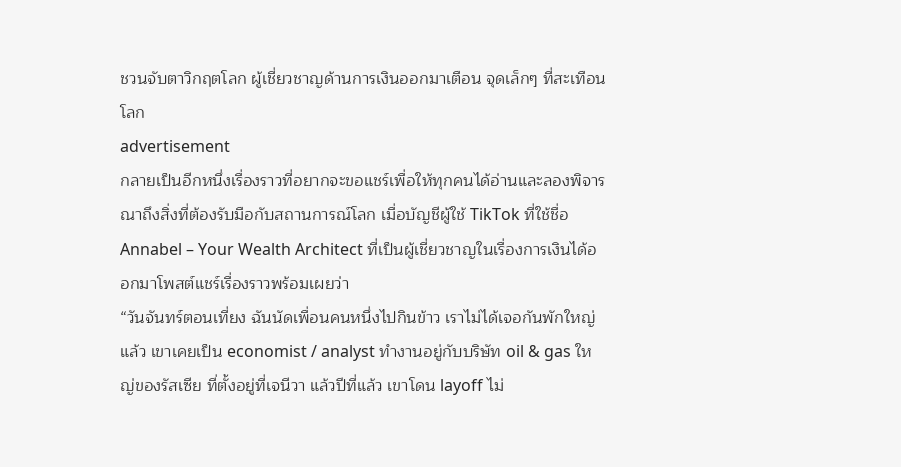ชวนจับตาวิกฤตโลก ผู้เชี่ยวชาญด้านการเงินออกมาเตือน จุดเล็กๆ ที่สะเทือนโลก
advertisement
กลายเป็นอีกหนึ่งเรื่องราวที่อยากจะขอแชร์เพื่อให้ทุกคนได้อ่านและลองพิจารณาถึงสิ่งที่ต้องรับมือกับสถานการณ์โลก เมื่อบัญชีผู้ใช้ TikTok ที่ใช้ชื่อ Annabel – Your Wealth Architect ที่เป็นผู้เชี่ยวชาญในเรื่องการเงินได้ออกมาโพสต์แชร์เรื่องราวพร้อมเผยว่า
“วันจันทร์ตอนเที่ยง ฉันนัดเพื่อนคนหนึ่งไปกินข้าว เราไม่ได้เจอกันพักใหญ่แล้ว เขาเคยเป็น economist / analyst ทำงานอยู่กับบริษัท oil & gas ใหญ่ของรัสเซีย ที่ตั้งอยู่ที่เจนีวา แล้วปีที่แล้ว เขาโดน layoff ไม่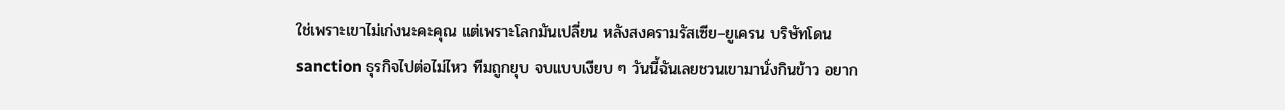ใช่เพราะเขาไม่เก่งนะคะคุณ แต่เพราะโลกมันเปลี่ยน หลังสงครามรัสเซีย–ยูเครน บริษัทโดน sanction ธุรกิจไปต่อไม่ไหว ทีมถูกยุบ จบแบบเงียบ ๆ วันนี้ฉันเลยชวนเขามานั่งกินข้าว อยาก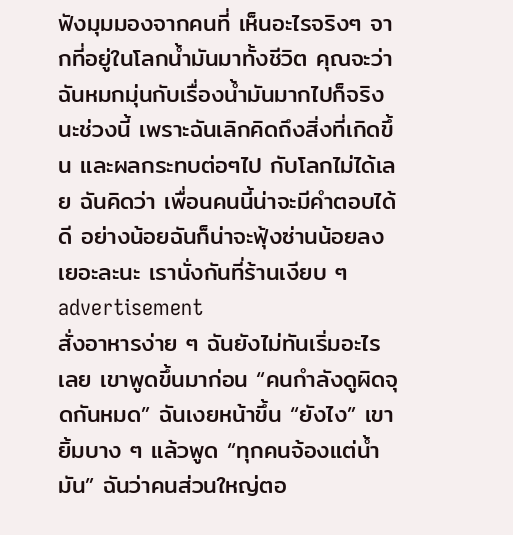ฟังมุมมองจากคนที่ เห็นอะไรจริงๆ จากที่อยู่ในโลกน้ำมันมาทั้งชีวิต คุณจะว่า ฉันหมกมุ่นกับเรื่องน้ำมันมากไปก็จริงนะช่วงนี้ เพราะฉันเลิกคิดถึงสิ่งที่เกิดขึ้น และผลกระทบต่อๆไป กับโลกไม่ได้เลย ฉันคิดว่า เพื่อนคนนี้น่าจะมีคำตอบได้ดี อย่างน้อยฉันก็น่าจะฟุ้งซ่านน้อยลงเยอะละนะ เรานั่งกันที่ร้านเงียบ ๆ
advertisement
สั่งอาหารง่าย ๆ ฉันยังไม่ทันเริ่มอะไรเลย เขาพูดขึ้นมาก่อน “คนกำลังดูผิดจุดกันหมด” ฉันเงยหน้าขึ้น “ยังไง” เขายิ้มบาง ๆ แล้วพูด “ทุกคนจ้องแต่น้ำมัน” ฉันว่าคนส่วนใหญ่ตอ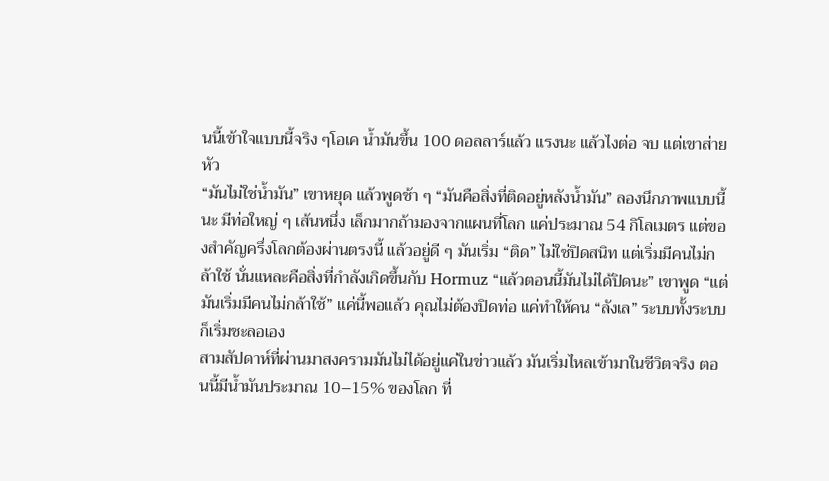นนี้เข้าใจแบบนี้จริง ๆโอเค น้ำมันขึ้น 100 ดอลลาร์แล้ว แรงนะ แล้วไงต่อ จบ แต่เขาส่ายหัว
“มันไม่ใช่น้ำมัน” เขาหยุด แล้วพูดช้า ๆ “มันคือสิ่งที่ติดอยู่หลังน้ำมัน” ลองนึกภาพแบบนี้นะ มีท่อใหญ่ ๆ เส้นหนึ่ง เล็กมากถ้ามองจากแผนที่โลก แค่ประมาณ 54 กิโลเมตร แต่ของสำคัญครึ่งโลกต้องผ่านตรงนี้ แล้วอยู่ดี ๆ มันเริ่ม “ติด” ไม่ใช่ปิดสนิท แต่เริ่มมีคนไม่กล้าใช้ นั่นแหละคือสิ่งที่กำลังเกิดขึ้นกับ Hormuz “แล้วตอนนี้มันไม่ได้ปิดนะ” เขาพูด “แต่มันเริ่มมีคนไม่กล้าใช้” แค่นี้พอแล้ว คุณไม่ต้องปิดท่อ แค่ทำให้คน “ลังเล” ระบบทั้งระบบก็เริ่มชะลอเอง
สามสัปดาห์ที่ผ่านมาสงครามมันไม่ได้อยู่แค่ในข่าวแล้ว มันเริ่มไหลเข้ามาในชีวิตจริง ตอนนี้มีน้ำมันประมาณ 10–15% ของโลก ที่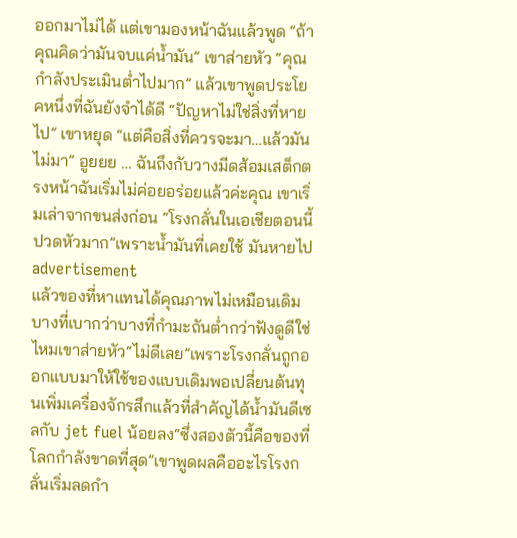ออกมาไม่ได้ แต่เขามองหน้าฉันแล้วพูด “ถ้าคุณคิดว่ามันจบแค่น้ำมัน” เขาส่ายหัว “คุณกำลังประเมินต่ำไปมาก” แล้วเขาพูดประโยคหนึ่งที่ฉันยังจำได้ดี “ปัญหาไม่ใช่สิ่งที่หายไป” เขาหยุด “แต่คือสิ่งที่ควรจะมา…แล้วมันไม่มา” อูยยย … ฉันถึงกับวางมีดส้อมเสต็กตรงหน้าฉันเริ่มไม่ค่อยอร่อยแล้วค่ะคุณ เขาเริ่มเล่าจากขนส่งก่อน “โรงกลั่นในเอเชียตอนนี้ปวดหัวมาก”เพราะน้ำมันที่เคยใช้ มันหายไป
advertisement
แล้วของที่หาแทนได้คุณภาพไม่เหมือนเดิมบางที่เบากว่าบางที่กำมะถันต่ำกว่าฟังดูดีใช่ไหมเขาส่ายหัว“ไม่ดีเลย”เพราะโรงกลั่นถูกออกแบบมาให้ใช้ของแบบเดิมพอเปลี่ยนต้นทุนเพิ่มเครื่องจักรสึกแล้วที่สำคัญได้น้ำมันดีเซลกับ jet fuel น้อยลง“ซึ่งสองตัวนี้คือของที่โลกกำลังขาดที่สุด”เขาพูดผลคืออะไรโรงกลั่นเริ่มลดกำ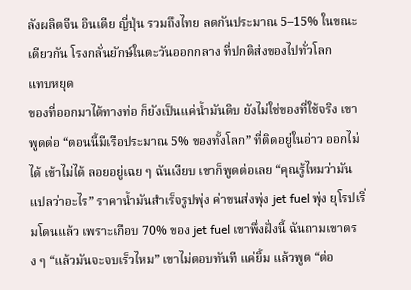ลังผลิตจีน อินเดีย ญี่ปุ่น รวมถึงไทย ลดกันประมาณ 5–15% ในขณะเดียวกัน โรงกลั่นยักษ์ในตะวันออกกลาง ที่ปกติส่งของไปทั่วโลก
แทบหยุด
ของที่ออกมาได้ทางท่อ ก็ยังเป็นแค่น้ำมันดิบ ยังไม่ใช่ของที่ใช้จริง เขาพูดต่อ “ตอนนี้มีเรือประมาณ 5% ของทั้งโลก” ที่ติดอยู่ในอ่าว ออกไม่ได้ เข้าไม่ได้ ลอยอยู่เฉย ๆ ฉันเงียบ เขาก็พูดต่อเลย “คุณรู้ไหมว่ามันแปลว่าอะไร” ราคาน้ำมันสำเร็จรูปพุ่ง ค่าขนส่งพุ่ง jet fuel พุ่ง ยุโรปเริ่มโดนแล้ว เพราะเกือบ 70% ของ jet fuel เขาพึ่งฝั่งนี้ ฉันถามเขาตรง ๆ “แล้วมันจะจบเร็วไหม” เขาไม่ตอบทันที แค่ยิ้ม แล้วพูด “ต่อ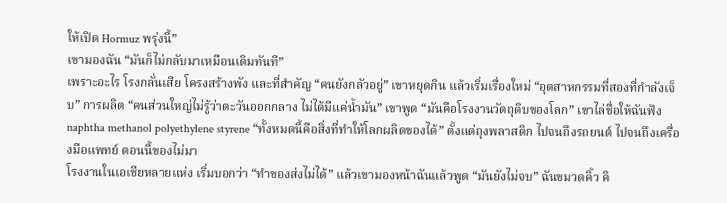ให้เปิด Hormuz พรุ่งนี้”
เขามองฉัน “มันก็ไม่กลับมาเหมือนเดิมทันที”
เพราะอะไร โรงกลั่นเสีย โครงสร้างพัง และที่สำคัญ “คนยังกลัวอยู่” เขาหยุดกิน แล้วเริ่มเรื่องใหม่ “อุตสาหกรรมที่สองที่กำลังเจ็บ” การผลิต “คนส่วนใหญ่ไม่รู้ว่าตะวันออกกลาง ไม่ได้มีแค่น้ำมัน” เขาพูด “มันคือโรงงานวัตถุดิบของโลก” เขาไล่ชื่อให้ฉันฟัง naphtha methanol polyethylene styrene “ทั้งหมดนี้คือสิ่งที่ทำให้โลกผลิตของได้” ตั้งแต่ถุงพลาสติก ไปจนถึงรถยนต์ ไปจนถึงเครื่องมือแพทย์ ตอนนี้ของไม่มา
โรงงานในเอเชียหลายแห่ง เริ่มบอกว่า “ทำของส่งไม่ได้” แล้วเขามองหน้าฉันแล้วพูด “มันยังไม่จบ” ฉันขมวดคิ้ว คิ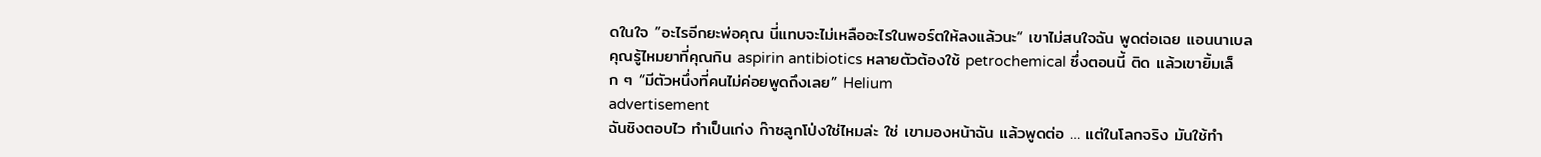ดในใจ ”อะไรอีกยะพ่อคุณ นี่แทบจะไม่เหลืออะไรในพอร์ตให้ลงแล้วนะ“ เขาไม่สนใจฉัน พูดต่อเฉย แอนนาเบล คุณรู้ไหมยาที่คุณกิน aspirin antibiotics หลายตัวต้องใช้ petrochemical ซึ่งตอนนี้ ติด แล้วเขายิ้มเล็ก ๆ “มีตัวหนึ่งที่คนไม่ค่อยพูดถึงเลย” Helium
advertisement
ฉันชิงตอบไว ทำเป็นเก่ง ก๊าซลูกโป่งใช่ไหมล่ะ ใช่ เขามองหน้าฉัน แล้วพูดต่อ … แต่ในโลกจริง มันใช้ทำ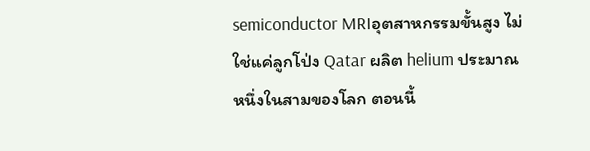semiconductor MRIอุตสาหกรรมขั้นสูง ไม่ใช่แค่ลูกโป่ง Qatar ผลิต helium ประมาณหนึ่งในสามของโลก ตอนนี้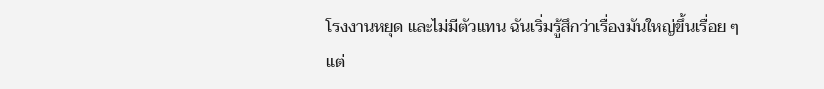โรงงานหยุด และไม่มีตัวแทน ฉันเริ่มรู้สึกว่าเรื่องมันใหญ่ขึ้นเรื่อย ๆ แต่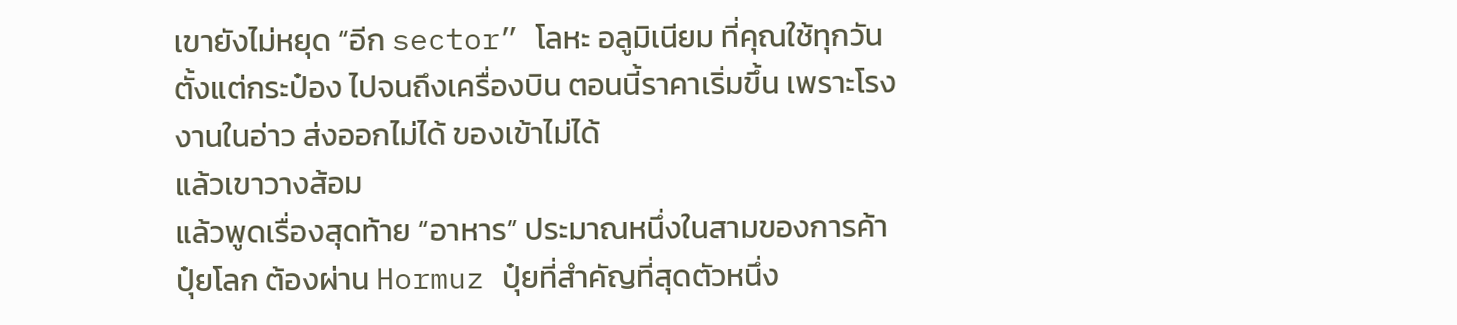เขายังไม่หยุด “อีก sector” โลหะ อลูมิเนียม ที่คุณใช้ทุกวัน ตั้งแต่กระป๋อง ไปจนถึงเครื่องบิน ตอนนี้ราคาเริ่มขึ้น เพราะโรงงานในอ่าว ส่งออกไม่ได้ ของเข้าไม่ได้
แล้วเขาวางส้อม
แล้วพูดเรื่องสุดท้าย “อาหาร” ประมาณหนึ่งในสามของการค้าปุ๋ยโลก ต้องผ่าน Hormuz ปุ๋ยที่สำคัญที่สุดตัวหนึ่ง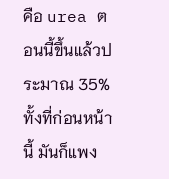คือ urea ตอนนี้ขึ้นแล้วประมาณ 35% ทั้งที่ก่อนหน้านี้ มันก็แพง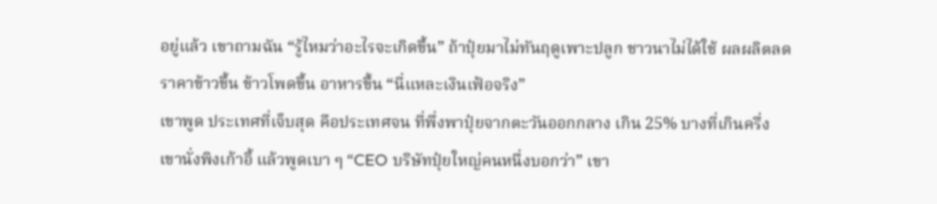อยู่แล้ว เขาถามฉัน “รู้ไหมว่าอะไรจะเกิดขึ้น” ถ้าปุ๋ยมาไม่ทันฤดูเพาะปลูก ชาวนาไม่ได้ใช้ ผลผลิตลด ราคาข้าวขึ้น ข้าวโพดขึ้น อาหารขึ้น “นี่แหละเงินเฟ้อจริง”
เขาพูด ประเทศที่เจ็บสุด คือประเทศจน ที่พึ่งพาปุ๋ยจากตะวันออกกลาง เกิน 25% บางที่เกินครึ่ง เขานั่งพิงเก้าอี้ แล้วพูดเบา ๆ “CEO บริษัทปุ๋ยใหญ่คนหนึ่งบอกว่า” เขา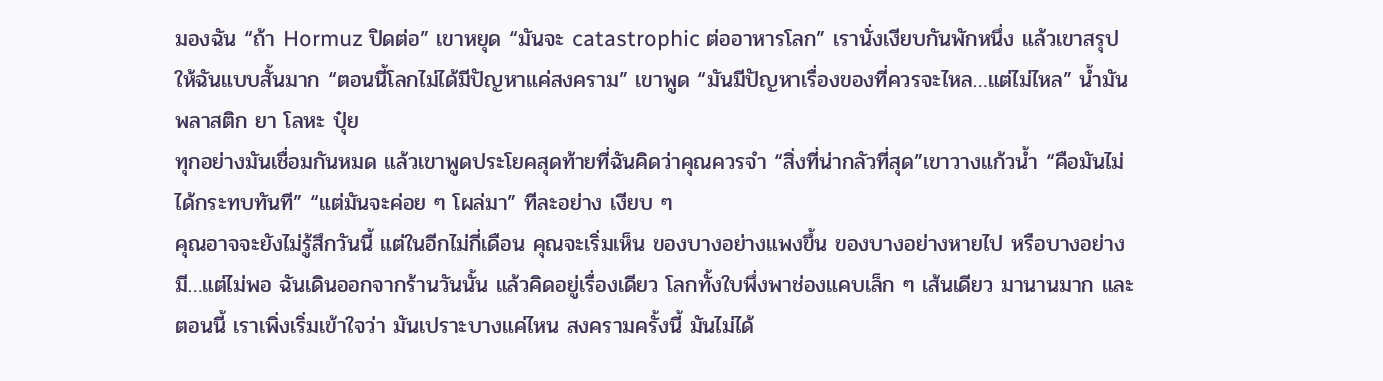มองฉัน “ถ้า Hormuz ปิดต่อ” เขาหยุด “มันจะ catastrophic ต่ออาหารโลก” เรานั่งเงียบกันพักหนึ่ง แล้วเขาสรุปให้ฉันแบบสั้นมาก “ตอนนี้โลกไม่ได้มีปัญหาแค่สงคราม” เขาพูด “มันมีปัญหาเรื่องของที่ควรจะไหล…แต่ไม่ไหล” น้ำมันพลาสติก ยา โลหะ ปุ๋ย
ทุกอย่างมันเชื่อมกันหมด แล้วเขาพูดประโยคสุดท้ายที่ฉันคิดว่าคุณควรจำ “สิ่งที่น่ากลัวที่สุด”เขาวางแก้วน้ำ “คือมันไม่ได้กระทบทันที” “แต่มันจะค่อย ๆ โผล่มา” ทีละอย่าง เงียบ ๆ
คุณอาจจะยังไม่รู้สึกวันนี้ แต่ในอีกไม่กี่เดือน คุณจะเริ่มเห็น ของบางอย่างแพงขึ้น ของบางอย่างหายไป หรือบางอย่าง มี…แต่ไม่พอ ฉันเดินออกจากร้านวันนั้น แล้วคิดอยู่เรื่องเดียว โลกทั้งใบพึ่งพาช่องแคบเล็ก ๆ เส้นเดียว มานานมาก และตอนนี้ เราเพิ่งเริ่มเข้าใจว่า มันเปราะบางแค่ไหน สงครามครั้งนี้ มันไม่ได้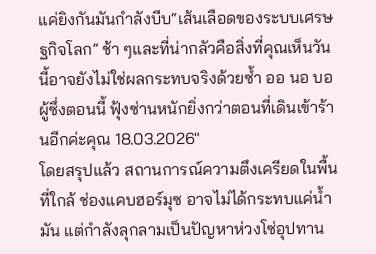แค่ยิงกันมันกำลังบีบ“เส้นเลือดของระบบเศรษฐกิจโลก” ช้า ๆและที่น่ากลัวคือสิ่งที่คุณเห็นวันนี้อาจยังไม่ใช่ผลกระทบจริงด้วยซ้ำ ออ นอ บอ ผู้ซึ่งตอนนี้ ฟุ้งซ่านหนักยิ่งกว่าตอนที่เดินเข้าร้านอีกค่ะคุณ 18.03.2026″
โดยสรุปแล้ว สถานการณ์ความตึงเครียดในพื้นที่ใกล้ ช่องแคบฮอร์มุซ อาจไม่ได้กระทบแค่น้ำมัน แต่กำลังลุกลามเป็นปัญหาห่วงโซ่อุปทาน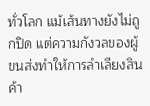ทั่วโลก แม้เส้นทางยังไม่ถูกปิด แต่ความกังวลของผู้ขนส่งทำให้การลำเลียงสินค้า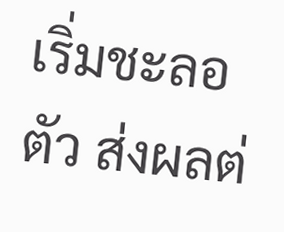เริ่มชะลอตัว ส่งผลต่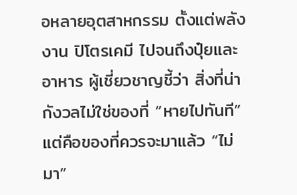อหลายอุตสาหกรรม ตั้งแต่พลังงาน ปิโตรเคมี ไปจนถึงปุ๋ยและอาหาร ผู้เชี่ยวชาญชี้ว่า สิ่งที่น่ากังวลไม่ใช่ของที่ “หายไปทันที” แต่คือของที่ควรจะมาแล้ว “ไม่มา”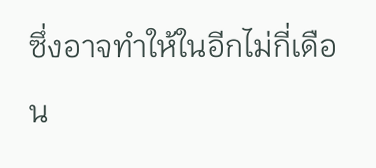ซึ่งอาจทำให้ในอีกไม่กี่เดือน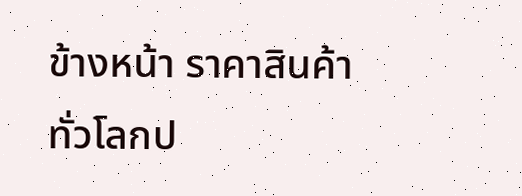ข้างหน้า ราคาสินค้าทั่วโลกป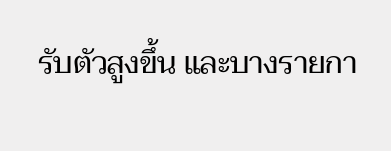รับตัวสูงขึ้น และบางรายกา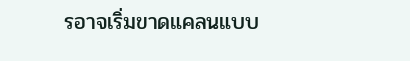รอาจเริ่มขาดแคลนแบบ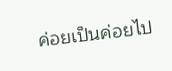ค่อยเป็นค่อยไป